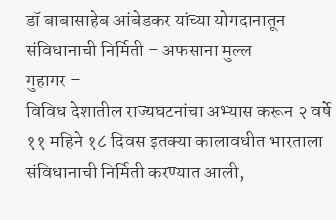डॉ बाबासाहेब आंबेडकर यांच्या योगदानातून संविधानाची निर्मिती – अफसाना मुल्ल
गुहागर –
विविध देशातील राज्यघटनांचा अभ्यास करून २ वर्षे ११ महिने १८ दिवस इतक्या कालावधीत भारताला संविधानाची निर्मिती करण्यात आली,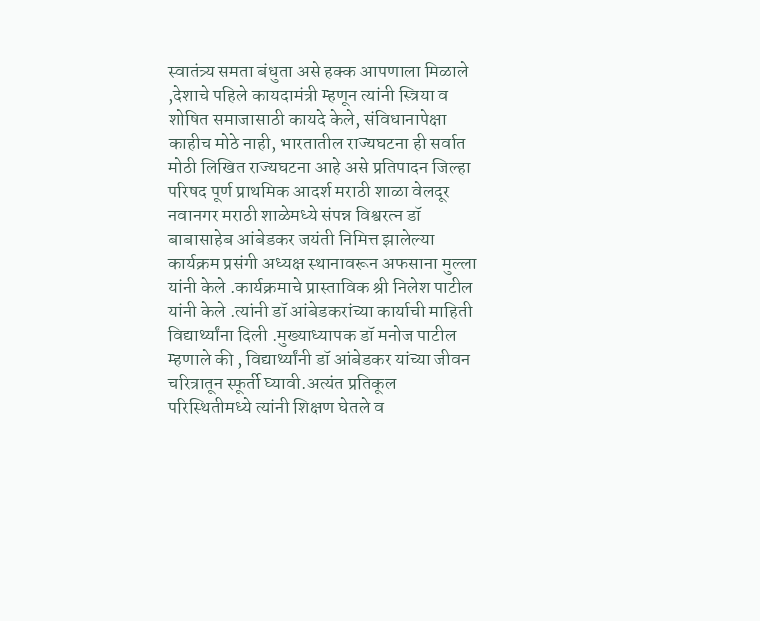स्वातंत्र्य समता बंधुता असे हक्क आपणाला मिळाले ,देशाचे पहिले कायदामंत्री म्हणून त्यांनी स्त्रिया व शोषित समाजासाठी कायदे केले, संविधानापेक्षा काहीच मोठे नाही, भारतातील राज्यघटना ही सर्वात मोठी लिखित राज्यघटना आहे असे प्रतिपादन जिल्हा परिषद पूर्ण प्राथमिक आदर्श मराठी शाळा वेलदूर नवानगर मराठी शाळेमध्ये संपन्न विश्वरत्न डॉ बाबासाहेब आंबेडकर जयंती निमित्त झालेल्या कार्यक्रम प्रसंगी अध्यक्ष स्थानावरून अफसाना मुल्ला यांनी केले .कार्यक्रमाचे प्रास्ताविक श्री निलेश पाटील यांनी केले .त्यांनी डॉ आंबेडकरांच्या कार्याची माहिती विद्यार्थ्यांना दिली .मुख्याध्यापक डॉ मनोज पाटील म्हणाले की , विद्यार्थ्यांनी डॉ आंबेडकर यांच्या जीवन चरित्रातून स्फूर्ती घ्यावी.अत्यंत प्रतिकूल परिस्थितीमध्ये त्यांनी शिक्षण घेतले व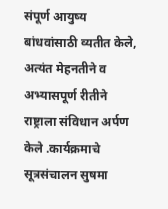संपूर्ण आयुष्य बांधवांसाठी व्यतीत केले, अत्यंत मेहनतीने व अभ्यासपूर्ण रीतीने राष्ट्राला संविधान अर्पण केले .कार्यक्रमाचे सूत्रसंचालन सुषमा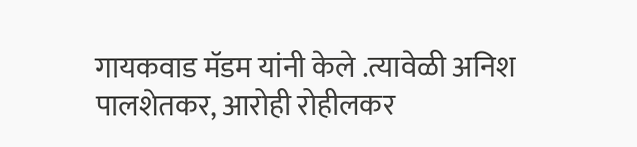गायकवाड मॅडम यांनी केले .त्यावेळी अनिश पालशेतकर, आरोही रोहीलकर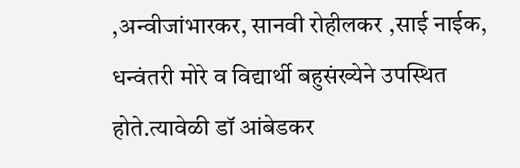,अन्वीजांभारकर, सानवी रोहीलकर ,साई नाईक, धन्वंतरी मोरे व विद्यार्थी बहुसंख्येने उपस्थित होते.त्यावेळी डॉ आंबेडकर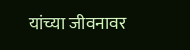यांच्या जीवनावर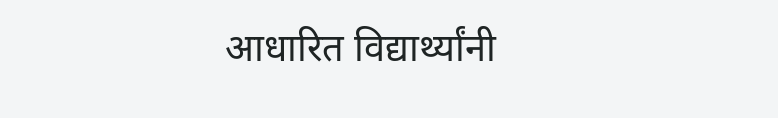आधारित विद्यार्थ्यांनी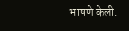भाषणे केली.